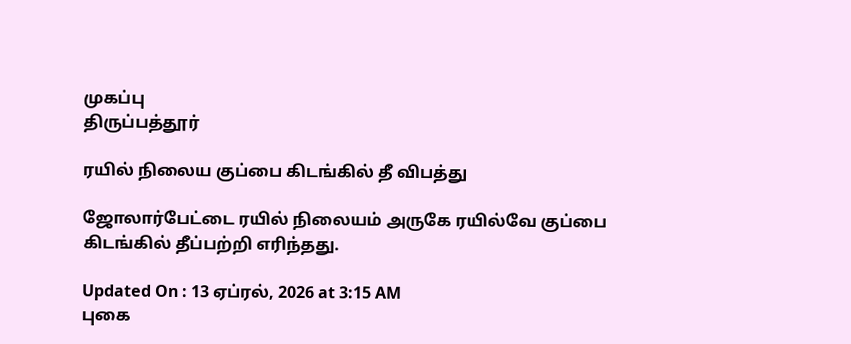முகப்பு
திருப்பத்தூர்

ரயில் நிலைய குப்பை கிடங்கில் தீ விபத்து

ஜோலார்பேட்டை ரயில் நிலையம் அருகே ரயில்வே குப்பை கிடங்கில் தீப்பற்றி எரிந்தது.

Updated On : 13 ஏப்ரல், 2026 at 3:15 AM
புகை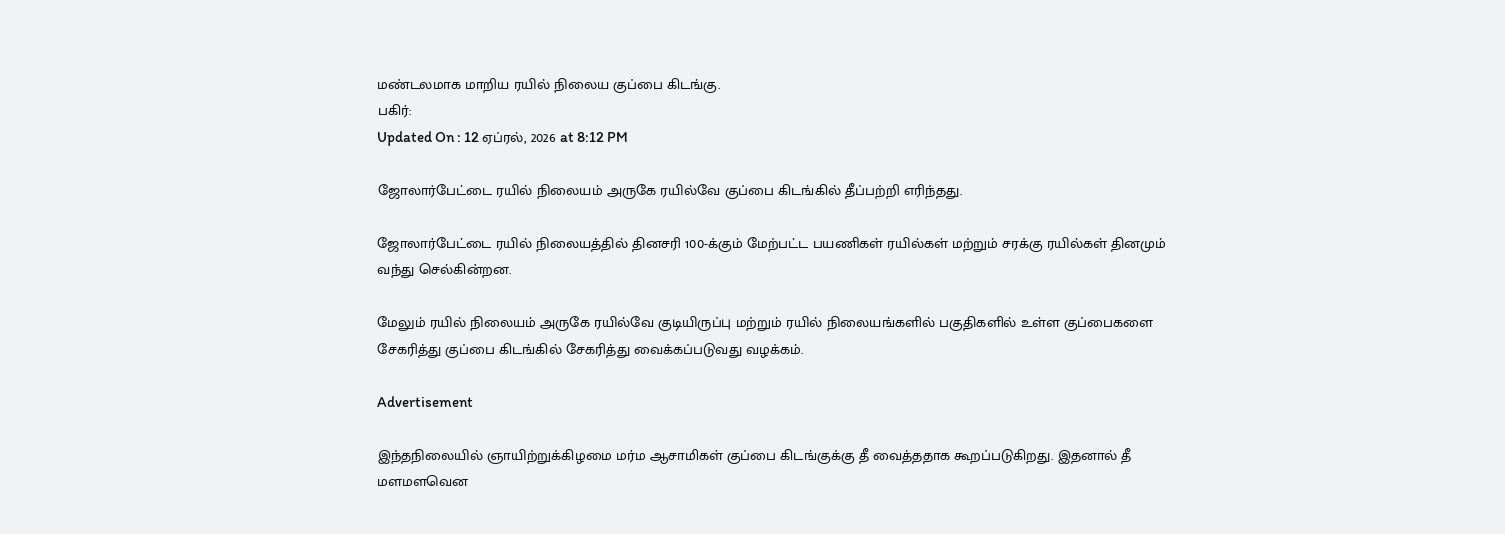மண்டலமாக மாறிய ரயில் நிலைய குப்பை கிடங்கு.
பகிர்:
Updated On : 12 ஏப்ரல், 2026 at 8:12 PM

ஜோலார்பேட்டை ரயில் நிலையம் அருகே ரயில்வே குப்பை கிடங்கில் தீப்பற்றி எரிந்தது.

ஜோலார்பேட்டை ரயில் நிலையத்தில் தினசரி 100-க்கும் மேற்பட்ட பயணிகள் ரயில்கள் மற்றும் சரக்கு ரயில்கள் தினமும் வந்து செல்கின்றன.

மேலும் ரயில் நிலையம் அருகே ரயில்வே குடியிருப்பு மற்றும் ரயில் நிலையங்களில் பகுதிகளில் உள்ள குப்பைகளை சேகரித்து குப்பை கிடங்கில் சேகரித்து வைக்கப்படுவது வழக்கம்.

Advertisement

இந்தநிலையில் ஞாயிற்றுக்கிழமை மர்ம ஆசாமிகள் குப்பை கிடங்குக்கு தீ வைத்ததாக கூறப்படுகிறது. இதனால் தீ மளமளவென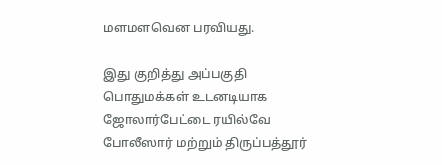மளமளவென பரவியது.

இது குறித்து அப்பகுதி பொதுமக்கள் உடனடியாக ஜோலார்பேட்டை ரயில்வே போலீஸார் மற்றும் திருப்பத்தூர்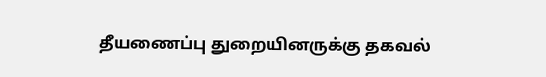தீயணைப்பு துறையினருக்கு தகவல்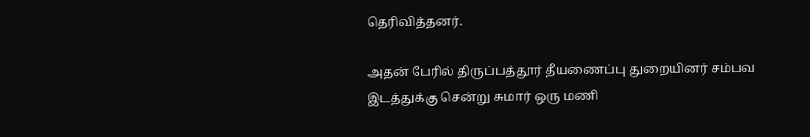தெரிவித்தனர்.

அதன் பேரில் திருப்பத்தூர் தீயணைப்பு துறையினர் சம்பவ இடத்துக்கு சென்று சுமார் ஒரு மணி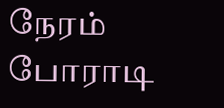நேரம் போராடி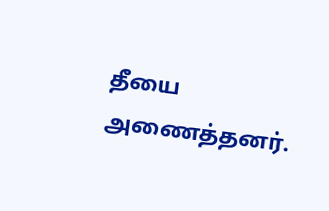தீயை அணைத்தனர்.